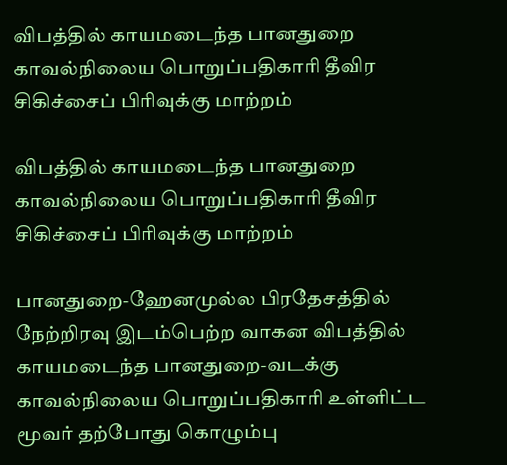விபத்தில் காயமடைந்த பானதுறை காவல்நிலைய பொறுப்பதிகாரி தீவிர சிகிச்சைப் பிரிவுக்கு மாற்றம்

விபத்தில் காயமடைந்த பானதுறை காவல்நிலைய பொறுப்பதிகாரி தீவிர சிகிச்சைப் பிரிவுக்கு மாற்றம்

பானதுறை-ஹேனமுல்ல பிரதேசத்தில் நேற்றிரவு இடம்பெற்ற வாகன விபத்தில் காயமடைந்த பானதுறை-வடக்கு காவல்நிலைய பொறுப்பதிகாரி உள்ளிட்ட மூவர் தற்போது கொழும்பு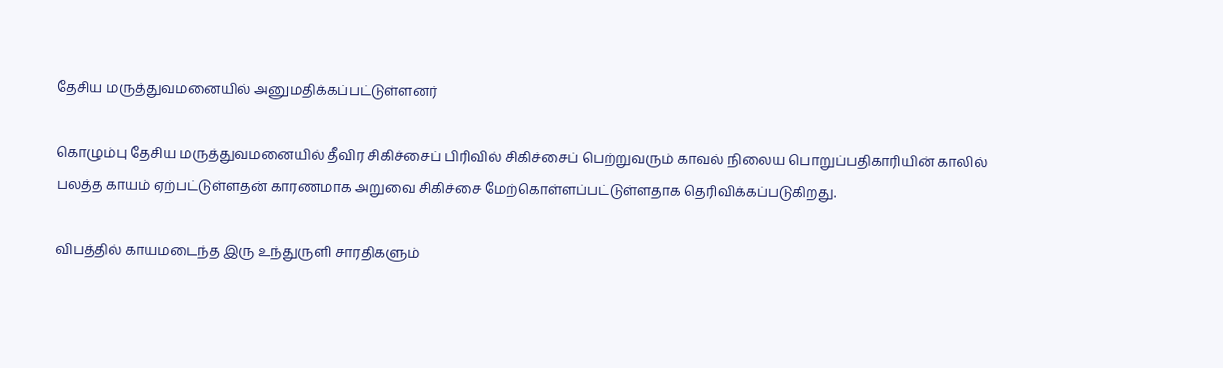தேசிய மருத்துவமனையில் அனுமதிக்கப்பட்டுள்ளனர்

கொழும்பு தேசிய மருத்துவமனையில் தீவிர சிகிச்சைப் பிரிவில் சிகிச்சைப் பெற்றுவரும் காவல் நிலைய பொறுப்பதிகாரியின் காலில் பலத்த காயம் ஏற்பட்டுள்ளதன் காரணமாக அறுவை சிகிச்சை மேற்கொள்ளப்பட்டுள்ளதாக தெரிவிக்கப்படுகிறது.

விபத்தில் காயமடைந்த இரு உந்துருளி சாரதிகளும்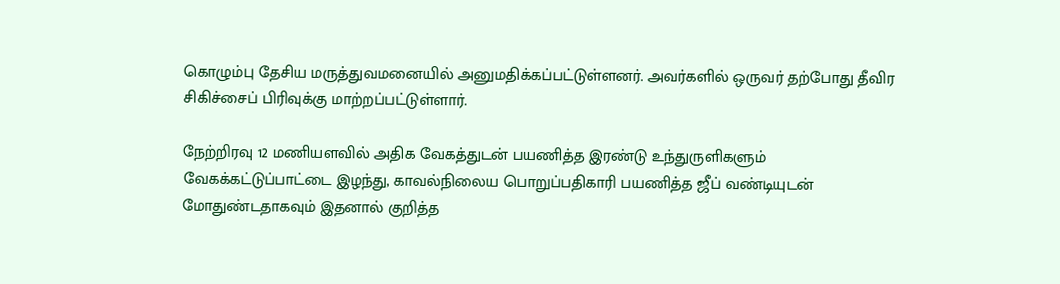கொழும்பு தேசிய மருத்துவமனையில் அனுமதிக்கப்பட்டுள்ளனர். அவர்களில் ஒருவர் தற்போது தீவிர சிகிச்சைப் பிரிவுக்கு மாற்றப்பட்டுள்ளார்.

நேற்றிரவு 12 மணியளவில் அதிக வேகத்துடன் பயணித்த இரண்டு உந்துருளிகளும் வேகக்கட்டுப்பாட்டை இழந்து, காவல்நிலைய பொறுப்பதிகாரி பயணித்த ஜீப் வண்டியுடன் மோதுண்டதாகவும் இதனால் குறித்த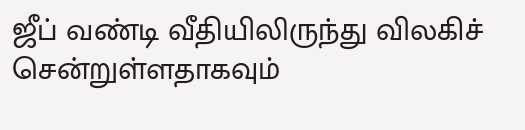ஜீப் வண்டி வீதியிலிருந்து விலகிச் சென்றுள்ளதாகவும்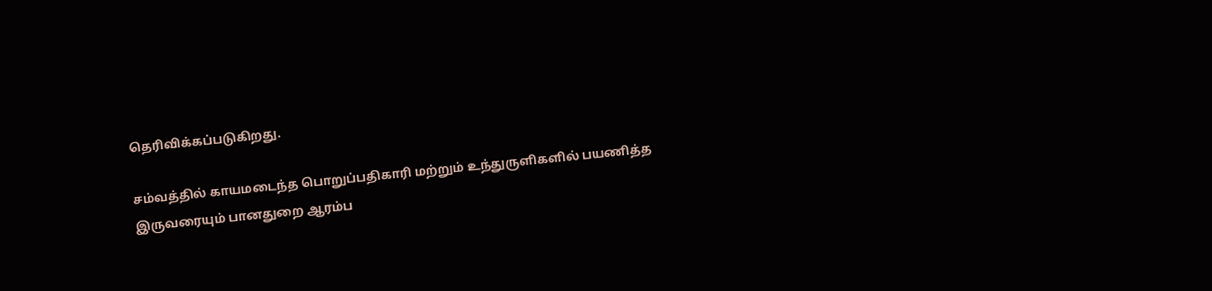தெரிவிக்கப்படுகிறது.

சம்வத்தில் காயமடைந்த பொறுப்பதிகாரி மற்றும் உந்துருளிகளில் பயணித்த இருவரையும் பானதுறை ஆரம்ப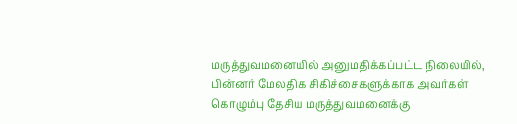மருத்துவமனையில் அனுமதிக்கப்பட்ட நிலையில், பின்னர் மேலதிக சிகிச்சைகளுக்காக அவர்கள் கொழும்பு தேசிய மருத்துவமனைக்கு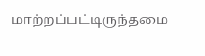மாற்றப்பட்டிருந்தமை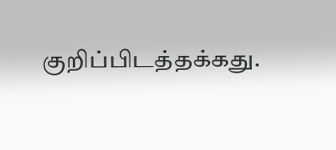குறிப்பிடத்தக்கது.